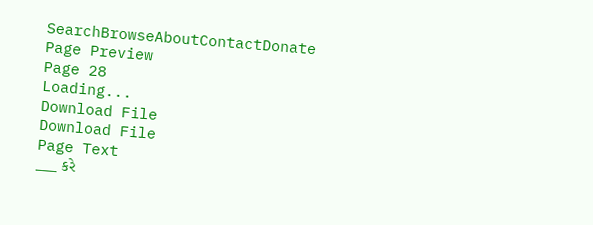SearchBrowseAboutContactDonate
Page Preview
Page 28
Loading...
Download File
Download File
Page Text
___ કરે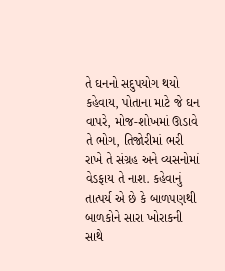તે ઘનનો સદુપયોગ થયો કહેવાય, પોતાના માટે જે ઘન વાપરે, મોજ-શોખમાં ઊડાવે તે ભોગ, તિજોરીમાં ભરી રાખે તે સંગ્રહ અને વ્યસનોમાં વેડફાય તે નાશ. કહેવાનું તાત્પર્ય એ છે કે બાળપણથી બાળકોને સારા ખોરાકની સાથે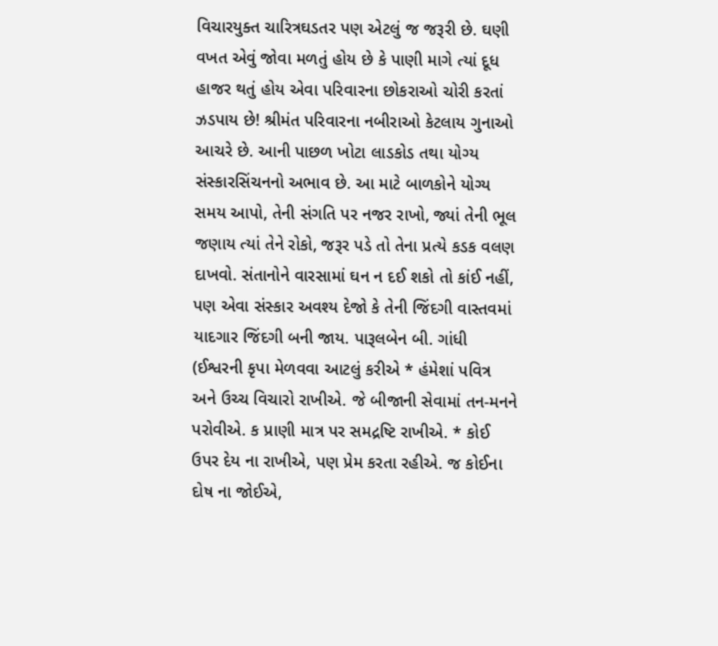વિચારયુક્ત ચારિત્રઘડતર પણ એટલું જ જરૂરી છે. ઘણી વખત એવું જોવા મળતું હોય છે કે પાણી માગે ત્યાં દૂધ હાજર થતું હોય એવા પરિવારના છોકરાઓ ચોરી કરતાં ઝડપાય છે! શ્રીમંત પરિવારના નબીરાઓ કેટલાય ગુનાઓ આચરે છે. આની પાછળ ખોટા લાડકોડ તથા યોગ્ય સંસ્કારસિંચનનો અભાવ છે. આ માટે બાળકોને યોગ્ય સમય આપો, તેની સંગતિ પર નજર રાખો, જ્યાં તેની ભૂલ જણાય ત્યાં તેને રોકો, જરૂર પડે તો તેના પ્રત્યે કડક વલણ દાખવો. સંતાનોને વારસામાં ઘન ન દઈ શકો તો કાંઈ નહીં, પણ એવા સંસ્કાર અવશ્ય દેજો કે તેની જિંદગી વાસ્તવમાં યાદગાર જિંદગી બની જાય. પારૂલબેન બી. ગાંધી (ઈશ્વરની કૃપા મેળવવા આટલું કરીએ * હંમેશાં પવિત્ર અને ઉચ્ચ વિચારો રાખીએ. જે બીજાની સેવામાં તન-મનને પરોવીએ. ક પ્રાણી માત્ર પર સમદ્રષ્ટિ રાખીએ. * કોઈ ઉપર દેય ના રાખીએ, પણ પ્રેમ કરતા રહીએ. જ કોઈના દોષ ના જોઈએ,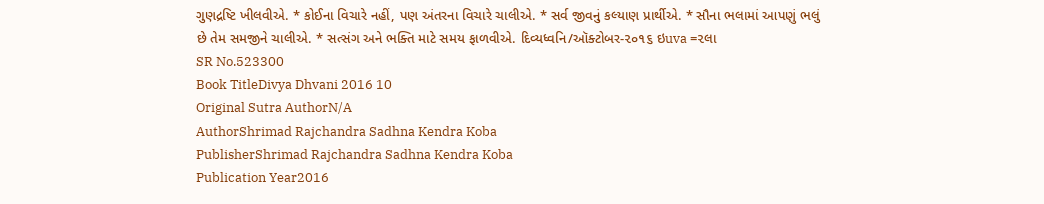ગુણદ્રષ્ટિ ખીલવીએ. * કોઈના વિચારે નહીં, પણ અંતરના વિચારે ચાલીએ. * સર્વ જીવનું કલ્યાણ પ્રાર્થીએ. * સૌના ભલામાં આપણું ભલું છે તેમ સમજીને ચાલીએ. * સત્સંગ અને ભક્તિ માટે સમય ફાળવીએ. દિવ્યધ્વનિ/ઑક્ટોબર-૨૦૧૬ ઇuva =૨લા
SR No.523300
Book TitleDivya Dhvani 2016 10
Original Sutra AuthorN/A
AuthorShrimad Rajchandra Sadhna Kendra Koba
PublisherShrimad Rajchandra Sadhna Kendra Koba
Publication Year2016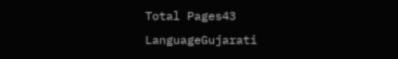Total Pages43
LanguageGujarati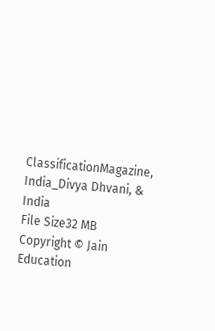ClassificationMagazine, India_Divya Dhvani, & India
File Size32 MB
Copyright © Jain Education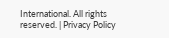International. All rights reserved. | Privacy Policy